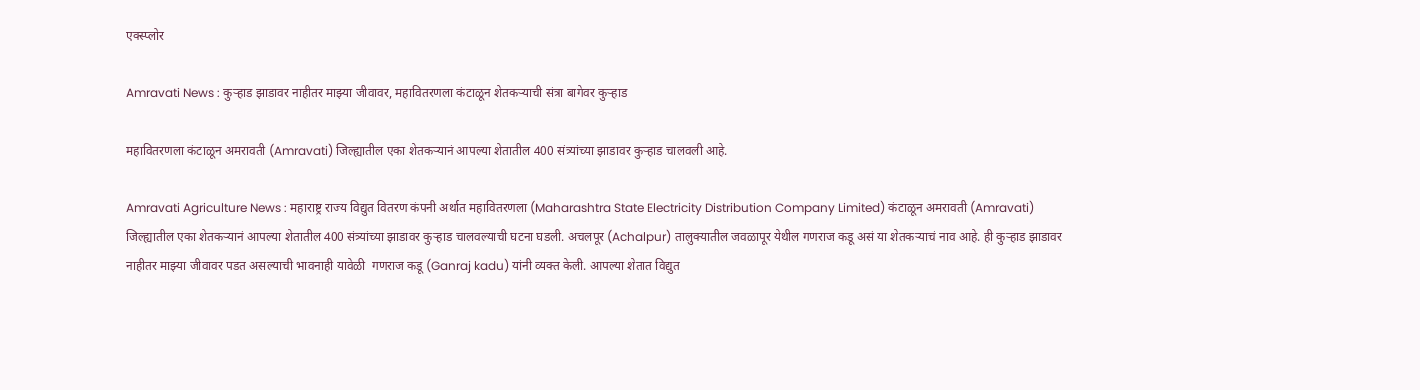एक्स्प्लोर

Amravati News : कुऱ्हाड झाडावर नाहीतर माझ्या जीवावर, महावितरणला कंटाळून शेतकऱ्याची संत्रा बागेवर कुऱ्हाड

महावितरणला कंटाळून अमरावती (Amravati) जिल्ह्यातील एका शेतकऱ्यानं आपल्या शेतातील 400 संत्र्यांच्या झाडावर कुऱ्हाड चालवली आहे.

Amravati Agriculture News : महाराष्ट्र राज्य विद्युत वितरण कंपनी अर्थात महावितरणला (Maharashtra State Electricity Distribution Company Limited) कंटाळून अमरावती (Amravati) जिल्ह्यातील एका शेतकऱ्यानं आपल्या शेतातील 400 संत्र्यांच्या झाडावर कुऱ्हाड चालवल्याची घटना घडली. अचलपूर (Achalpur) तालुक्यातील जवळापूर येथील गणराज कडू असं या शेतकऱ्याचं नाव आहे. ही कुऱ्हाड झाडावर नाहीतर माझ्या जीवावर पडत असल्याची भावनाही यावेळी  गणराज कडू (Ganraj kadu) यांनी व्यक्त केली. आपल्या शेतात विद्युत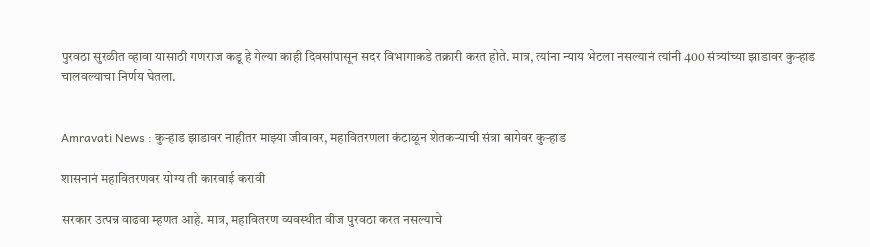पुरवठा सुरळीत व्हावा यासाठी गणराज कडू हे गेल्या काही दिवसांपासून सदर विभागाकडे तक्रारी करत होते. मात्र, त्यांना न्याय भेटला नसल्यानं त्यांनी 400 संत्र्यांच्या झाडावर कुऱ्हाड चालवल्याचा निर्णय घेतला.


Amravati News : कुऱ्हाड झाडावर नाहीतर माझ्या जीवावर, महावितरणला कंटाळून शेतकऱ्याची संत्रा बागेवर कुऱ्हाड

शासनानं महावितरणवर योग्य ती कारवाई करावी

सरकार उत्पन्न वाढवा म्हणत आहे. मात्र, महावितरण व्यवस्थीत वीज पुरवठा करत नसल्याचे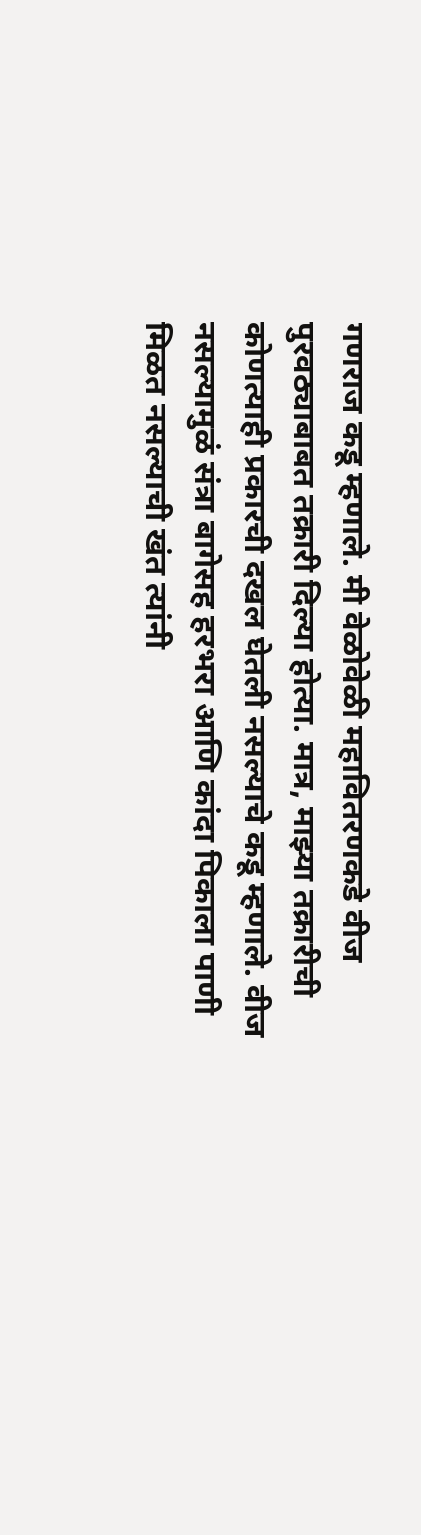गणराज कडू म्हणाले. मी वेळोवेळी महावितरणकडे वीज पुरवठ्याबाबत तक्रारी दिल्या होत्या. मात्र, माझ्या तक्रारीची कोणत्याही प्रकारची दखल घेतली नसल्याचे कडू म्हणाले. वीज नसल्यामुळं संत्रा बागेसह हरभरा आणि कांदा पिकाला पाणी मिळत नसल्याची खंत त्यांनी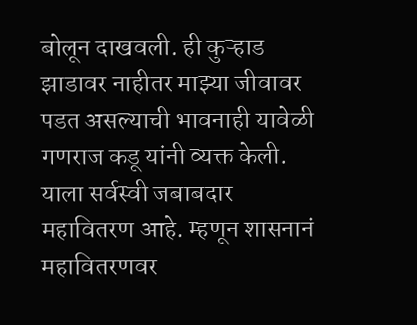बोलून दाखवली. ही कुऱ्हाड झाडावर नाहीतर माझ्या जीवावर पडत असल्याची भावनाही यावेळी  गणराज कडू यांनी व्यक्त केली. याला सर्वस्वी जबाबदार महावितरण आहे. म्हणून शासनानं महावितरणवर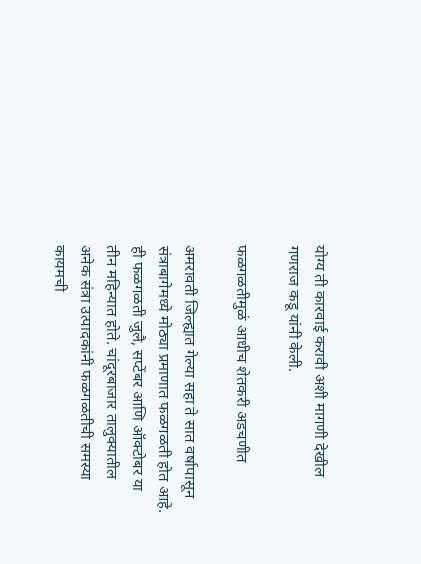योग्य ती कारवाई करावी अशी मागणी देखील गणराज कडू यांनी केली.

फळगळतीमुळं आधीच शेतकरी अडचणीत

अमरावती जिल्ह्यात गेल्या सहा ते सात वर्षापासून संत्राबागेमध्ये मोठ्या प्रमाणात फळगळती होत आहे. ही फळगळती जुलै, सप्टेंबर आणि ऑक्टोबर या तीन महिन्यात होते. चांदूरबाजार तालुक्यातील अनेक संत्रा उत्पादकांनी फळगळतीची समस्या कायमची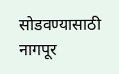सोडवण्यासाठी नागपूर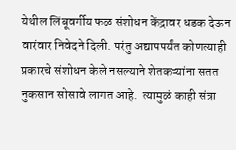येथील लिंबूवर्गीय फळ संशोधन केंद्रावर धडक देऊन वारंवार निवेदने दिली. परंतु अद्यापपर्यंत कोणत्याही प्रकारचे संशोधन केले नसल्याने शेतकऱ्यांना सतत नुकसान सोसावे लागत आहे.  त्यामुळं काही संत्रा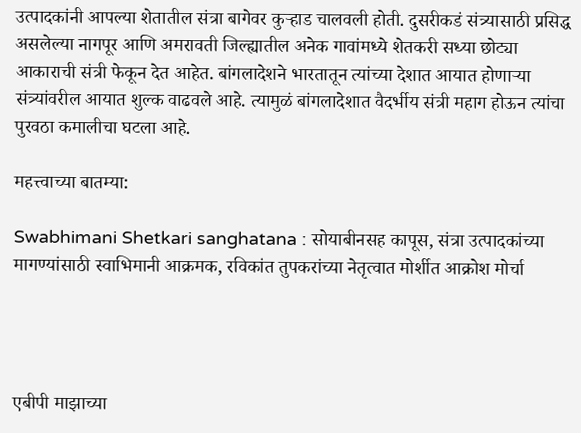उत्पादकांनी आपल्या शेतातील संत्रा बागेवर कुऱ्हाड चालवली होती. दुसरीकडं संत्र्यासाठी प्रसिद्ध असलेल्या नागपूर आणि अमरावती जिल्ह्यातील अनेक गावांमध्ये शेतकरी सध्या छोट्या आकाराची संत्री फेकून देत आहेत. बांगलादेशने भारतातून त्यांच्या देशात आयात होणाऱ्या संत्र्यांवरील आयात शुल्क वाढवले आहे. त्यामुळं बांगलादेशात वैदर्भीय संत्री महाग होऊन त्यांचा पुरवठा कमालीचा घटला आहे.

महत्त्वाच्या बातम्या:

Swabhimani Shetkari sanghatana : सोयाबीनसह कापूस, संत्रा उत्पादकांच्या मागण्यांसाठी स्वाभिमानी आक्रमक, रविकांत तुपकरांच्या नेतृत्वात मोर्शीत आक्रोश मोर्चा




एबीपी माझाच्या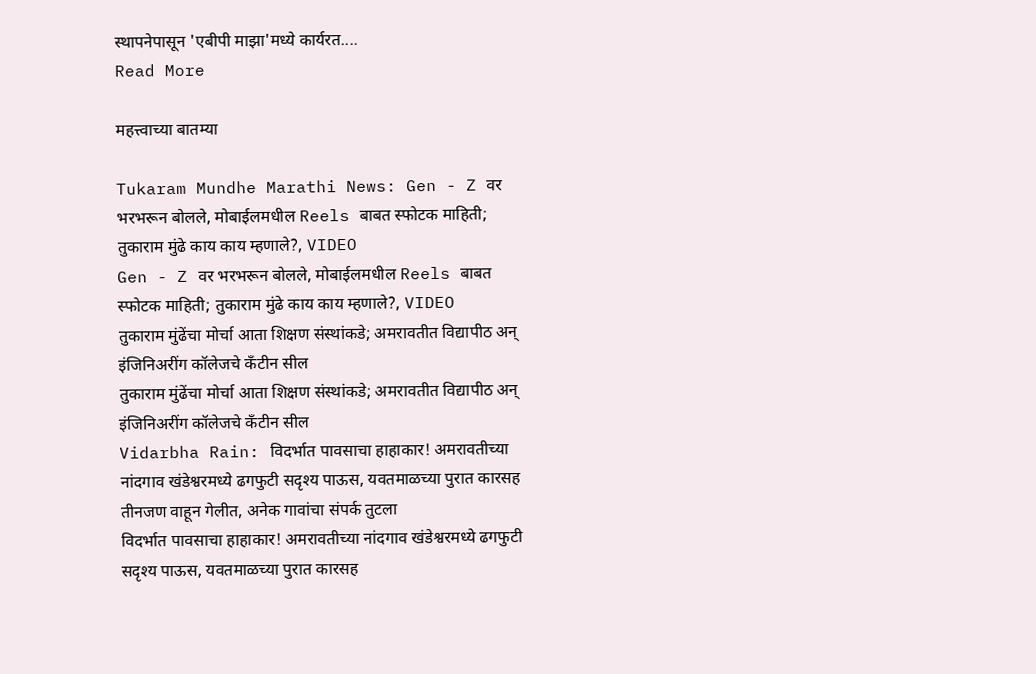स्थापनेपासून 'एबीपी माझा'मध्ये कार्यरत....
Read More

महत्त्वाच्या बातम्या

Tukaram Mundhe Marathi News: Gen - Z वर भरभरून बोलले, मोबाईलमधील Reels बाबत स्फोटक माहिती; तुकाराम मुंढे काय काय म्हणाले?, VIDEO
Gen - Z वर भरभरून बोलले, मोबाईलमधील Reels बाबत स्फोटक माहिती; तुकाराम मुंढे काय काय म्हणाले?, VIDEO
तुकाराम मुंढेंचा मोर्चा आता शिक्षण संस्थांकडे; अमरावतीत विद्यापीठ अन् इंजिनिअरींग कॉलेजचे कँटीन सील
तुकाराम मुंढेंचा मोर्चा आता शिक्षण संस्थांकडे; अमरावतीत विद्यापीठ अन् इंजिनिअरींग कॉलेजचे कँटीन सील
Vidarbha Rain: विदर्भात पावसाचा हाहाकार! अमरावतीच्या नांदगाव खंडेश्वरमध्ये ढगफुटी सदृश्य पाऊस, यवतमाळच्या पुरात कारसह तीनजण वाहून गेलीत, अनेक गावांचा संपर्क तुटला
विदर्भात पावसाचा हाहाकार! अमरावतीच्या नांदगाव खंडेश्वरमध्ये ढगफुटी सदृश्य पाऊस, यवतमाळच्या पुरात कारसह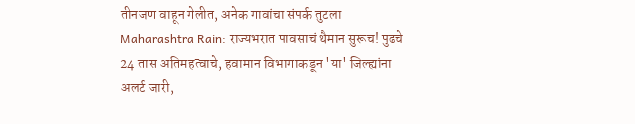तीनजण वाहून गेलीत, अनेक गावांचा संपर्क तुटला
Maharashtra Rain: राज्यभरात पावसाचं थैमान सुरूच! पुढचे 24 तास अतिमहत्वाचे, हवामान विभागाकडून 'या' जिल्ह्यांना अलर्ट जारी,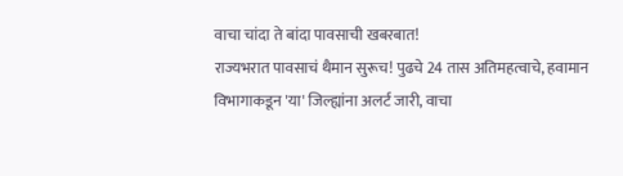वाचा चांदा ते बांदा पावसाची खबरबात!
राज्यभरात पावसाचं थैमान सुरूच! पुढचे 24 तास अतिमहत्वाचे, हवामान विभागाकडून 'या' जिल्ह्यांना अलर्ट जारी, वाचा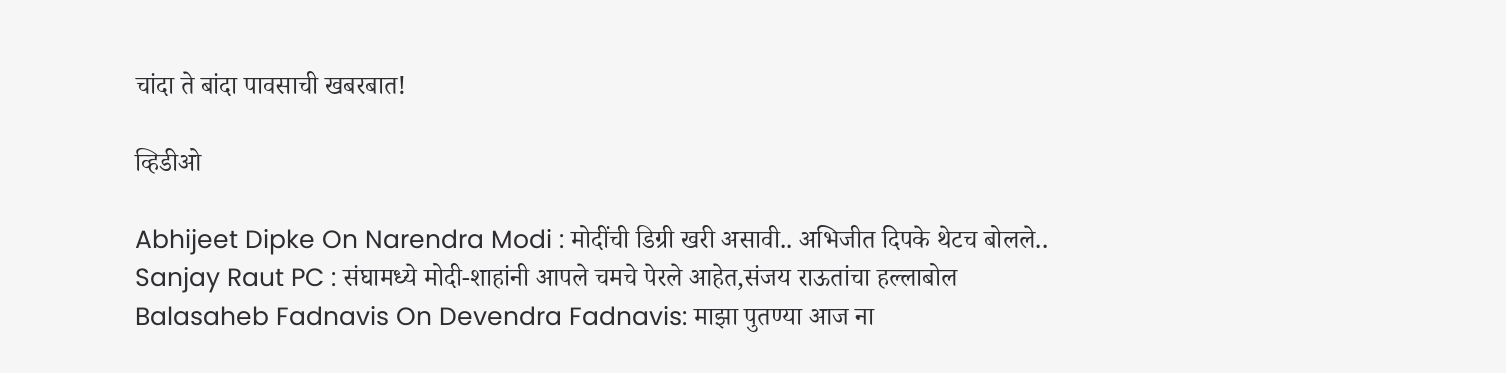चांदा ते बांदा पावसाची खबरबात!

व्हिडीओ

Abhijeet Dipke On Narendra Modi : मोदींची डिग्री खरी असावी.. अभिजीत दिपके थेटच बोलले..
Sanjay Raut PC : संघामध्ये मोदी-शाहांनी आपले चमचे पेरले आहेत,संजय राऊतांचा हल्लाबोल
Balasaheb Fadnavis On Devendra Fadnavis: माझा पुतण्या आज ना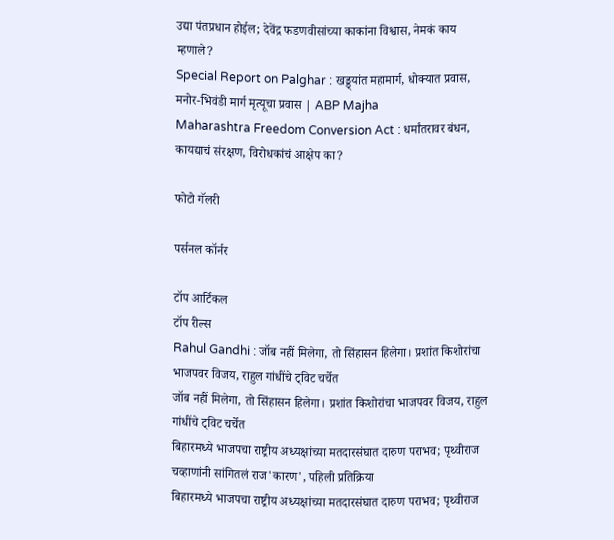उद्या पंतप्रधान होईल; देवेंद्र फडणवीसांच्या काकांना विश्वास, नेमकं काय म्हणाले?
Special Report on Palghar : खड्ड्यांत महामार्ग, धोक्यात प्रवास, मनोर-भिवंडी मार्ग मृत्यूचा प्रवास | ABP Majha
Maharashtra Freedom Conversion Act : धर्मांतरावर बंधन, कायद्याचं संरक्षण, विरोधकांचं आक्षेप का?

फोटो गॅलरी

पर्सनल कॉर्नर

टॉप आर्टिकल
टॉप रील्स
Rahul Gandhi : जॉब नहीं मिलेगा, तो सिंहासन हिलेगा। प्रशांत किशोरांचा भाजपवर विजय, राहुल गांधींचे ट्विट चर्चेत
जॉब नहीं मिलेगा, तो सिंहासन हिलेगा। प्रशांत किशोरांचा भाजपवर विजय, राहुल गांधींचे ट्विट चर्चेत
बिहारमध्ये भाजपचा राष्ट्रीय अध्यक्षांच्या मतदारसंघात दारुण पराभव; पृथ्वीराज चव्हाणांनी सांगितलं राज'कारण', पहिली प्रतिक्रिया
बिहारमध्ये भाजपचा राष्ट्रीय अध्यक्षांच्या मतदारसंघात दारुण पराभव; पृथ्वीराज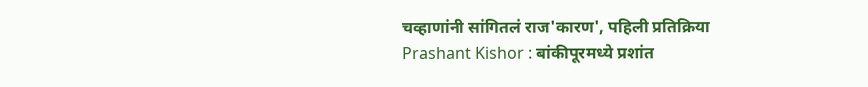चव्हाणांनी सांगितलं राज'कारण', पहिली प्रतिक्रिया
Prashant Kishor : बांकीपूरमध्ये प्रशांत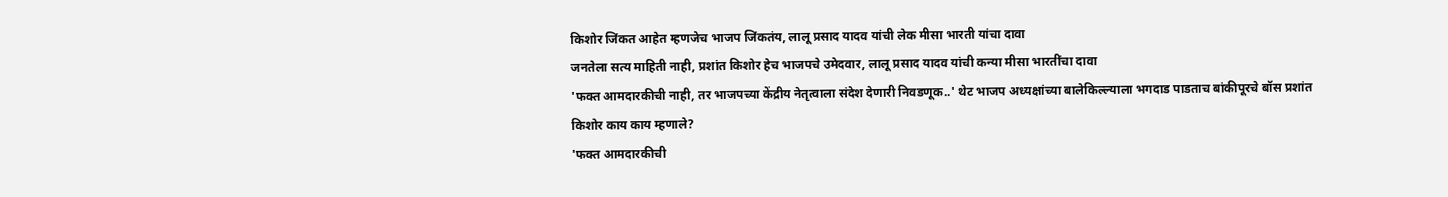किशोर जिंकत आहेत म्हणजेच भाजप जिंकतंय, लालू प्रसाद यादव यांची लेक मीसा भारती यांचा दावा
जनतेला सत्य माहिती नाही, प्रशांत किशोर हेच भाजपचे उमेदवार, लालू प्रसाद यादव यांची कन्या मीसा भारतींचा दावा
'फक्त आमदारकीची नाही, तर भाजपच्या केंद्रीय नेतृत्वाला संदेश देणारी निवडणूक..' थेट भाजप अध्यक्षांच्या बालेकिल्ल्याला भगदाड पाडताच बांकीपूरचे बॉस प्रशांत किशोर काय काय म्हणाले?
'फक्त आमदारकीची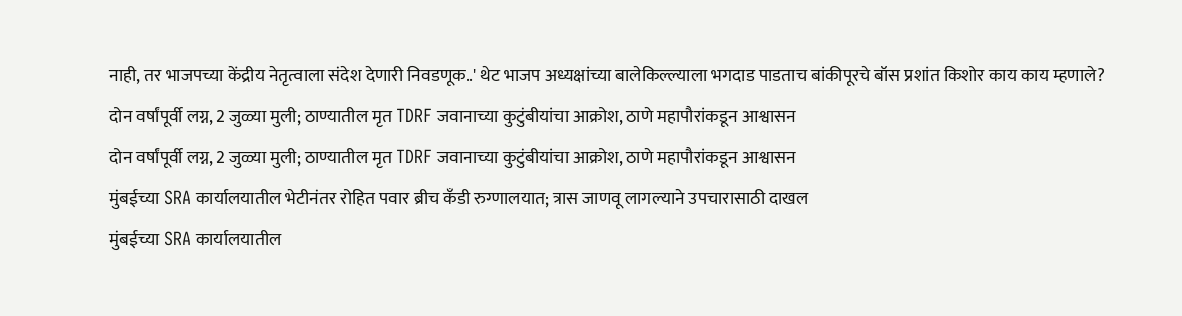नाही, तर भाजपच्या केंद्रीय नेतृत्वाला संदेश देणारी निवडणूक..' थेट भाजप अध्यक्षांच्या बालेकिल्ल्याला भगदाड पाडताच बांकीपूरचे बॉस प्रशांत किशोर काय काय म्हणाले?
दोन वर्षांपूर्वी लग्न, 2 जुळ्या मुली; ठाण्यातील मृत TDRF जवानाच्या कुटुंबीयांचा आक्रोश, ठाणे महापौरांकडून आश्वासन
दोन वर्षांपूर्वी लग्न, 2 जुळ्या मुली; ठाण्यातील मृत TDRF जवानाच्या कुटुंबीयांचा आक्रोश, ठाणे महापौरांकडून आश्वासन
मुंबईच्या SRA कार्यालयातील भेटीनंतर रोहित पवार ब्रीच कँडी रुग्णालयात; त्रास जाणवू लागल्याने उपचारासाठी दाखल
मुंबईच्या SRA कार्यालयातील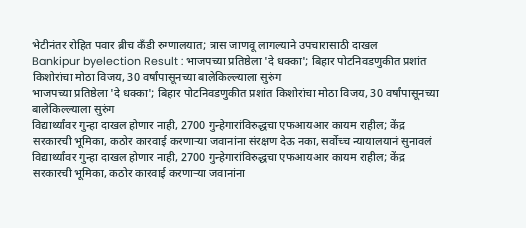भेटीनंतर रोहित पवार ब्रीच कँडी रुग्णालयात; त्रास जाणवू लागल्याने उपचारासाठी दाखल
Bankipur byelection Result : भाजपच्या प्रतिष्ठेला 'दे धक्का'; बिहार पोटनिवडणुकीत प्रशांत किशोरांचा मोठा विजय, 30 वर्षांपासूनच्या बालेकिल्ल्याला सुरुंग
भाजपच्या प्रतिष्ठेला 'दे धक्का'; बिहार पोटनिवडणुकीत प्रशांत किशोरांचा मोठा विजय, 30 वर्षांपासूनच्या बालेकिल्ल्याला सुरुंग
विद्यार्थ्यांवर गुन्हा दाखल होणार नाही, 2700 गुन्हेगारांविरुद्धचा एफआयआर कायम राहील; केंद्र सरकारची भूमिका, कठोर कारवाई करणाऱ्या जवानांना संरक्षण देऊ नका, सर्वोच्च न्यायालयानं सुनावलं
विद्यार्थ्यांवर गुन्हा दाखल होणार नाही, 2700 गुन्हेगारांविरुद्धचा एफआयआर कायम राहील; केंद्र सरकारची भूमिका, कठोर कारवाई करणाऱ्या जवानांना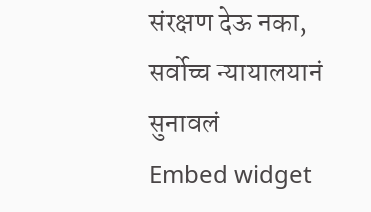संरक्षण देऊ नका, सर्वोच्च न्यायालयानं सुनावलं
Embed widget